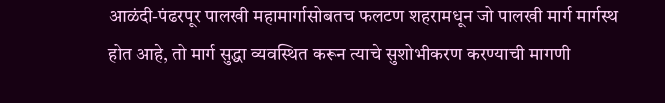आळंदी-पंढरपूर पालखी महामार्गासोबतच फलटण शहरामधून जो पालखी मार्ग मार्गस्थ होत आहे, तो मार्ग सुद्धा व्यवस्थित करून त्याचे सुशोभीकरण करण्याची मागणी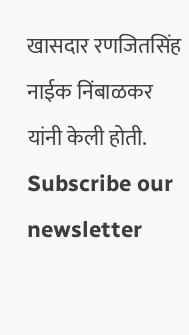खासदार रणजितसिंह नाईक निंबाळकर यांनी केली होती.
Subscribe our newsletter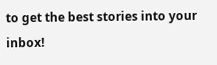to get the best stories into your inbox!